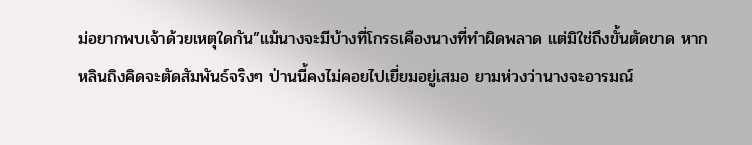ม่อยากพบเจ้าด้วยเหตุใดกัน”แม้นางจะมีบ้างที่โกรธเคืองนางที่ทำผิดพลาด แต่มิใช่ถึงขั้นตัดขาด หากหลินถิงคิดจะตัดสัมพันธ์จริงๆ ป่านนี้คงไม่คอยไปเยี่ยมอยู่เสมอ ยามห่วงว่านางจะอารมณ์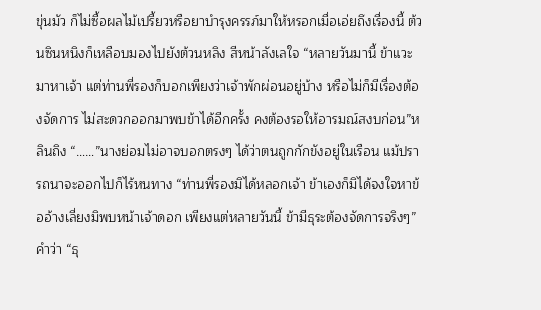ขุ่นมัว ก็ไม่ซื้อผลไม้เปรี้ยวหรือยาบำรุงครรภ์มาให้หรอกเมื่อเอ่ยถึงเรื่องนี้ ต้วนซินหนิงก็เหลือบมองไปยังต้วนหลิง สีหน้าลังเลใจ “หลายวันมานี้ ข้าแวะมาหาเจ้า แต่ท่านพี่รองก็บอกเพียงว่าเจ้าพักผ่อนอยู่บ้าง หรือไม่ก็มีเรื่องต้องจัดการ ไม่สะดวกออกมาพบข้าได้อีกครั้ง คงต้องรอให้อารมณ์สงบก่อน”หลินถิง “……”นางย่อมไม่อาจบอกตรงๆ ได้ว่าตนถูกกักขังอยู่ในเรือน แม้ปรารถนาจะออกไปก็ไร้หนทาง “ท่านพี่รองมิได้หลอกเจ้า ข้าเองก็มิได้จงใจหาข้ออ้างเลี่ยงมิพบหน้าเจ้าดอก เพียงแต่หลายวันนี้ ข้ามีธุระต้องจัดการจริงๆ”คำว่า “ธุ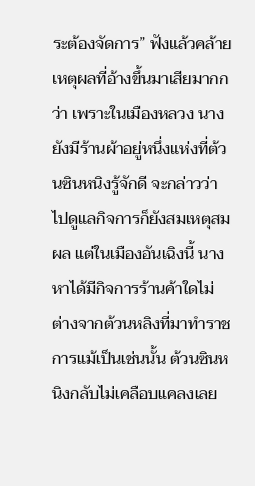ระต้องจัดการ” ฟังแล้วคล้ายเหตุผลที่อ้างขึ้นมาเสียมากกว่า เพราะในเมืองหลวง นางยังมีร้านผ้าอยู่หนึ่งแห่งที่ต้วนซินหนิงรู้จักดี จะกล่าวว่าไปดูแลกิจการก็ยังสมเหตุสมผล แต่ในเมืองอันเฉิงนี้ นางหาได้มีกิจการร้านค้าใดไม่ ต่างจากต้วนหลิงที่มาทำราชการแม้เป็นเช่นนั้น ต้วนซินหนิงกลับไม่เคลือบแคลงเลย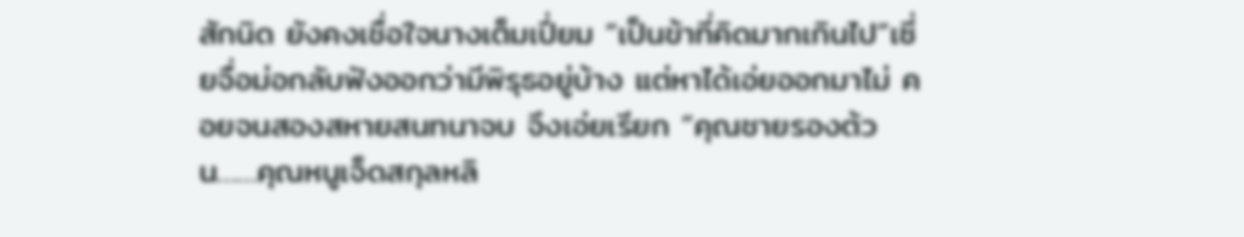สักนิด ยังคงเชื่อใจนางเต็มเปี่ยม “เป็นข้าที่คิดมากเกินไป”เซี่ยจื่อม่อกลับฟังออกว่ามีพิรุธอยู่บ้าง แต่หาได้เอ่ยออกมาไม่ คอยจนสองสหายสนทนาจบ จึงเอ่ยเรียก “คุณชายรองต้วน……คุณหนูเจ็ดสกุลหลิ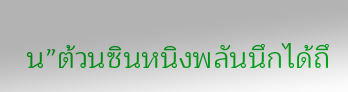น”ต้วนซินหนิงพลันนึกได้ถึ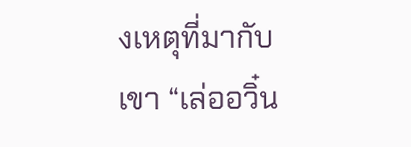งเหตุที่มากับเขา “เล่ออวิ๋น